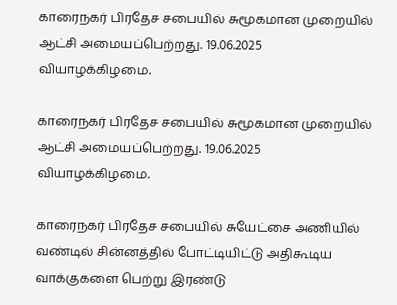காரைநகர் பிரதேச சபையில் சுமூகமான முறையில் ஆட்சி அமையப்பெற்றது. 19.06.2025 வியாழக்கிழமை.

காரைநகர் பிரதேச சபையில் சுமூகமான முறையில் ஆட்சி அமையப்பெற்றது. 19.06.2025 வியாழக்கிழமை.

காரைநகர் பிரதேச சபையில் சுயேட்சை அணியில் வண்டில் சின்னத்தில் போட்டியிட்டு அதிகூடிய வாக்குகளை பெற்று இரண்டு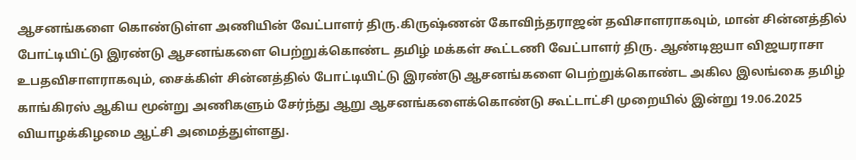ஆசனங்களை கொண்டுள்ள அணியின் வேட்பாளர் திரு.கிருஷ்ணன் கோவிந்தராஜன் தவிசாளராகவும், மான் சின்னத்தில் போட்டியிட்டு இரண்டு ஆசனங்களை பெற்றுக்கொண்ட தமிழ் மக்கள் கூட்டணி வேட்பாளர் திரு. ஆண்டிஐயா விஜயராசா உபதவிசாளராகவும், சைக்கிள் சின்னத்தில் போட்டியிட்டு இரண்டு ஆசனங்களை பெற்றுக்கொண்ட அகில இலங்கை தமிழ் காங்கிரஸ் ஆகிய மூன்று அணிகளும் சேர்ந்து ஆறு ஆசனங்களைக்கொண்டு கூட்டாட்சி முறையில் இன்று 19.06.2025 வியாழக்கிழமை ஆட்சி அமைத்துள்ளது.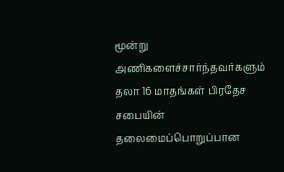மூன்று அணிகளைச்சார்ந்தவர்களும் தலா 16 மாதங்கள் பிரதேச சபையின் தலைமைப்பொறுப்பான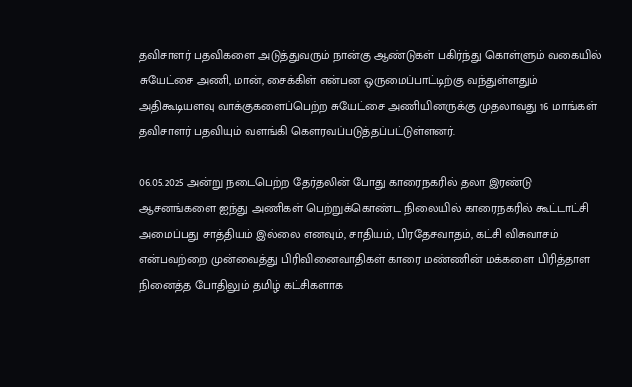தவிசாளர் பதவிகளை அடுத்துவரும் நான்கு ஆண்டுகள் பகிர்ந்து கொள்ளும் வகையில் சுயேட்சை அணி, மான், சைக்கிள் என்பன ஒருமைப்பாட்டிற்கு வந்துள்ளதும் அதிகூடியளவு வாக்குகளைப்பெற்ற சுயேட்சை அணியினருக்கு முதலாவது 16 மாங்கள் தவிசாளர் பதவியும் வளங்கி கெளரவப்படுத்தப்பட்டுள்ளனர்.

06.05.2025 அன்று நடைபெற்ற தேர்தலின் போது காரைநகரில் தலா இரண்டு ஆசனங்களை ஐந்து அணிகள் பெற்றுக்கொண்ட நிலையில் காரைநகரில் கூட்டாட்சி அமைப்பது சாத்தியம் இல்லை எனவும், சாதியம், பிரதேசவாதம், கட்சி விசுவாசம் என்பவற்றை முன்வைத்து பிரிவினைவாதிகள் காரை மண்ணின் மக்களை பிரித்தாள நினைத்த போதிலும் தமிழ் கட்சிகளாக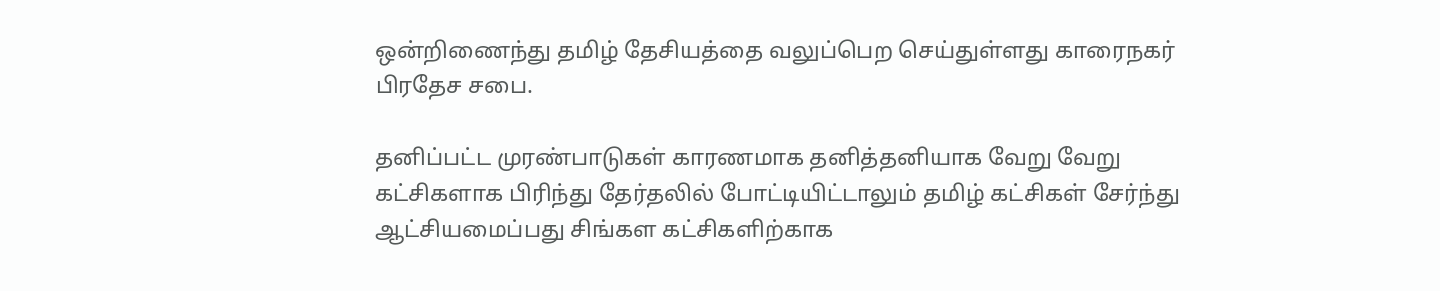ஒன்றிணைந்து தமிழ் தேசியத்தை வலுப்பெற செய்துள்ளது காரைநகர் பிரதேச சபை.

தனிப்பட்ட முரண்பாடுகள் காரணமாக தனித்தனியாக வேறு வேறு கட்சிகளாக பிரிந்து தேர்தலில் போட்டியிட்டாலும் தமிழ் கட்சிகள் சேர்ந்து ஆட்சியமைப்பது சிங்கள கட்சிகளிற்காக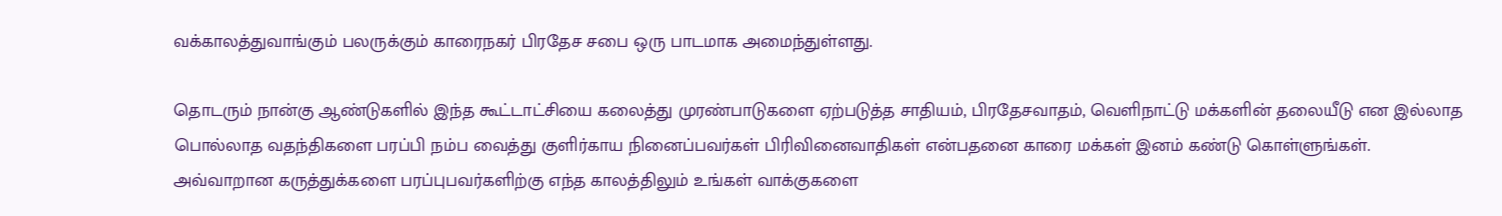வக்காலத்துவாங்கும் பலருக்கும் காரைநகர் பிரதேச சபை ஒரு பாடமாக அமைந்துள்ளது.

தொடரும் நான்கு ஆண்டுகளில் இந்த கூட்டாட்சியை கலைத்து முரண்பாடுகளை ஏற்படுத்த சாதியம், பிரதேசவாதம், வெளிநாட்டு மக்களின் தலையீடு என இல்லாத பொல்லாத வதந்திகளை பரப்பி நம்ப வைத்து குளிர்காய நினைப்பவர்கள் பிரிவினைவாதிகள் என்பதனை காரை மக்கள் இனம் கண்டு கொள்ளுங்கள். அவ்வாறான கருத்துக்களை பரப்புபவர்களிற்கு எந்த காலத்திலும் உங்கள் வாக்குகளை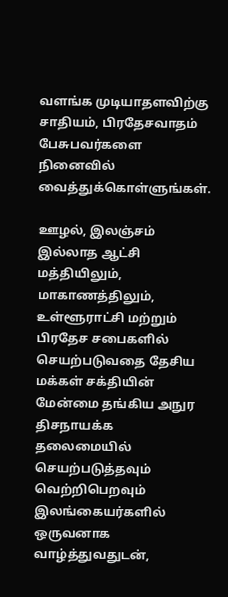வளங்க முடியாதளவிற்கு சாதியம், பிரதேசவாதம் பேசுபவர்களை நினைவில் வைத்துக்கொள்ளுங்கள்.

ஊழல், இலஞ்சம் இல்லாத ஆட்சி மத்தியிலும், மாகாணத்திலும், உள்ளூராட்சி மற்றும் பிரதேச சபைகளில் செயற்படுவதை தேசிய மக்கள் சக்தியின் மேன்மை தங்கிய அநுர திசநாயக்க தலைமையில் செயற்படுத்தவும் வெற்றிபெறவும் இலங்கையர்களில் ஒருவனாக வாழ்த்துவதுடன்,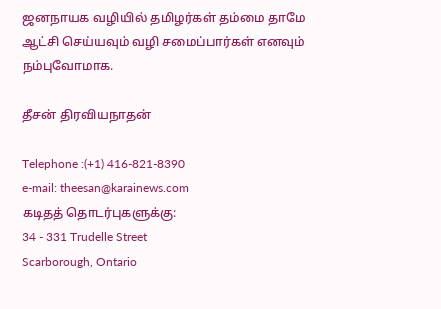ஜனநாயக வழியில் தமிழர்கள் தம்மை தாமே ஆட்சி செய்யவும் வழி சமைப்பார்கள் எனவும் நம்புவோமாக.

தீசன் திரவியநாதன்

Telephone :(+1) 416-821-8390
e-mail: theesan@karainews.com
கடிதத் தொடர்புகளுக்கு:
34 - 331 Trudelle Street
Scarborough, Ontario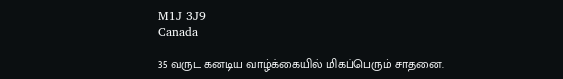M1J 3J9
Canada

35 வருட கனடிய வாழ்க்கையில் மிகப்பெரும் சாதனை.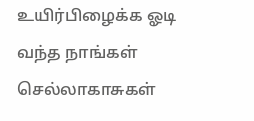உயிர்பிழைக்க ஓடி வந்த நாங்கள் செல்லாகாசுகள்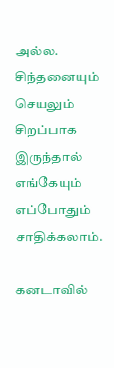அல்ல. சிந்தனையும் செயலும் சிறப்பாக இருந்தால் எங்கேயும் எப்போதும் சாதிக்கலாம்.

கனடாவில்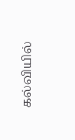கல்வியில்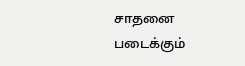சாதனை படைக்கும்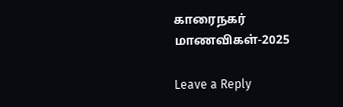காரைநகர் மாணவிகள்-2025

Leave a Reply